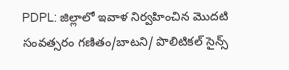PDPL: జిల్లాలో ఇవాళ నిర్వహించిన మొదటి సంవత్సరం గణితం/బాటని/ పొలిటికల్ సైన్స్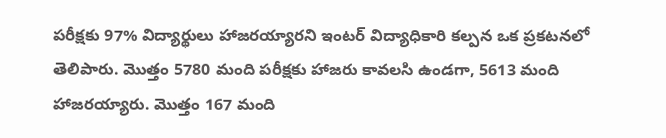పరీక్షకు 97% విద్యార్థులు హాజరయ్యారని ఇంటర్ విద్యాధికారి కల్పన ఒక ప్రకటనలో తెలిపారు. మొత్తం 5780 మంది పరీక్షకు హాజరు కావలసి ఉండగా, 5613 మంది హాజరయ్యారు. మొత్తం 167 మంది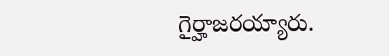గైర్హాజరయ్యారు.